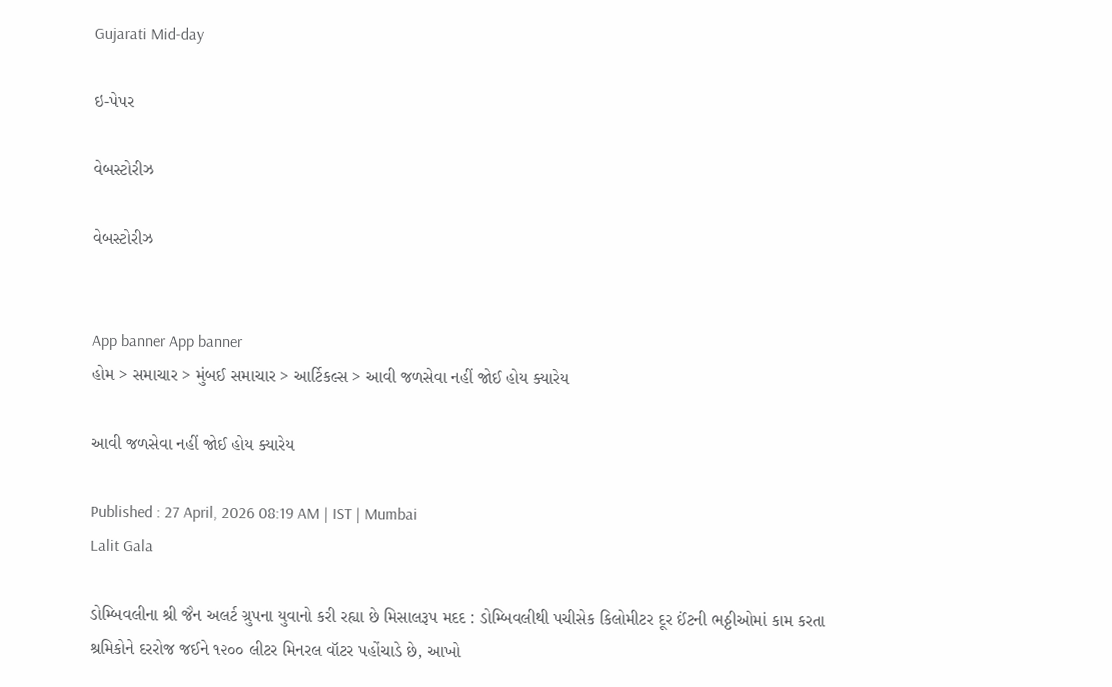Gujarati Mid-day

ઇ-પેપર

વેબસ્ટોરીઝ

વેબસ્ટોરીઝ


App banner App banner
હોમ > સમાચાર > મુંબઈ સમાચાર > આર્ટિકલ્સ > આવી જળસેવા નહીં જોઈ હોય ક્યારેય

આવી જળસેવા નહીં જોઈ હોય ક્યારેય

Published : 27 April, 2026 08:19 AM | IST | Mumbai
Lalit Gala

ડોમ્બિવલીના શ્રી જૈન અલર્ટ ગ્રુપના યુવાનો કરી રહ્યા છે મિસાલરૂપ મદદ : ડોમ્બિવલીથી પચીસેક કિલોમીટર દૂર ઈંટની ભઠ્ઠીઓમાં કામ કરતા શ્રમિકોને દરરોજ જઈને ૧૨૦૦ લીટર મિનરલ વૉટર પહોંચાડે છે, આખો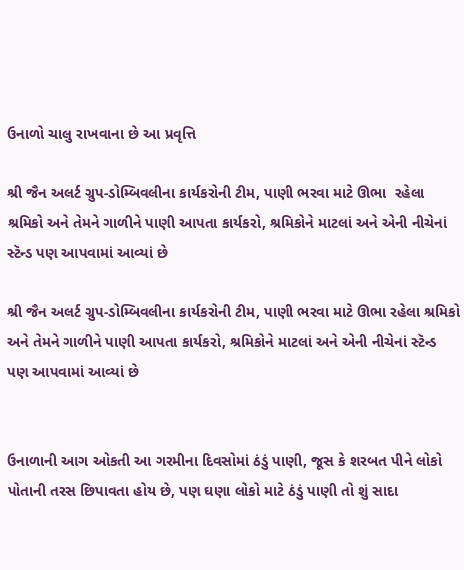ઉનાળો ચાલુ રાખવાના છે આ પ્રવૃત્તિ

શ્રી જૈન અલર્ટ ગ્રુપ-ડોમ્બિવલીના કાર્યકરોની ટીમ, પાણી ભરવા માટે ઊભા  રહેલા શ્રમિકો અને તેમને ગાળીને પાણી આપતા કાર્યકરો, શ્રમિકોને માટલાં અને એની નીચેનાં સ્ટૅન્ડ પણ આપવામાં આવ્યાં છે

શ્રી જૈન અલર્ટ ગ્રુપ-ડોમ્બિવલીના કાર્યકરોની ટીમ, પાણી ભરવા માટે ઊભા રહેલા શ્રમિકો અને તેમને ગાળીને પાણી આપતા કાર્યકરો, શ્રમિકોને માટલાં અને એની નીચેનાં સ્ટૅન્ડ પણ આપવામાં આવ્યાં છે


ઉનાળાની આગ ઓકતી આ ગરમીના દિવસોમાં ઠંડું પાણી, જૂસ કે શરબત પીને લોકો પોતાની તરસ છિપાવતા હોય છે, પણ ઘણા લોકો માટે ઠંડું પાણી તો શું સાદા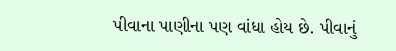પીવાના પાણીના પણ વાંધા હોય છે. પીવાનું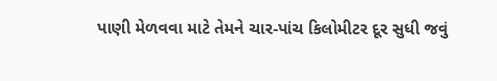પાણી મેળવવા માટે તેમને ચાર-પાંચ કિલોમીટર દૂર સુધી જવું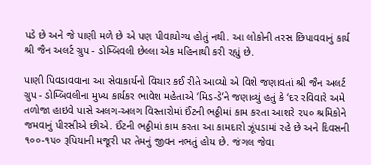પડે છે અને જે પાણી મળે છે એ પણ પીવાયોગ્ય હોતું નથી. આ લોકોની તરસ છિપાવવાનું કાર્ય શ્રી જૈન અલર્ટ ગ્રુપ - ડોમ્બિવલી છેલ્લા એક મહિનાથી કરી રહ્યું છે.

પાણી પિવડાવવાના આ સેવાકાર્યનો વિચાર કઈ રીતે આવ્યો એ વિશે જણાવતાં શ્રી જૈન અલર્ટ ગ્રુપ - ડોમ્બિવલીના મુખ્ય કાર્યકર ભાવેશ મહેતાએ ‘મિડ-ડે’ને જણાવ્યું હતું કે ‘દર રવિવારે અમે તળોજા હાઇવે પાસે અલગ-અલગ વિસ્તારોમાં ઈંટની ભઠ્ઠીમાં કામ કરતા આશરે ૨૫૦ શ્રમિકોને જમવાનું પીરસીએ છીએ. ઈંટની ભઠ્ઠીમાં કામ કરતા આ કામદારો ઝૂંપડામાં રહે છે અને દિવસની ૧૦૦-૧૫૦ રૂપિયાની મજૂરી પર તેમનું જીવન નભતું હોય છે. જંગલ જેવા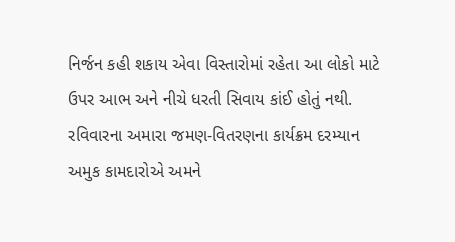નિર્જન કહી શકાય એવા વિસ્તારોમાં રહેતા આ લોકો માટે ઉપર આભ અને નીચે ધરતી સિવાય કાંઈ હોતું નથી. રવિવારના અમારા જમણ-વિતરણના કાર્યક્રમ દરમ્યાન અમુક કામદારોએ અમને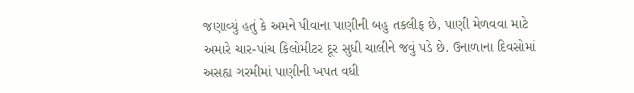જણાવ્યું હતું કે અમને પીવાના પાણીની બહુ તકલીફ છે, પાણી મેળવવા માટે અમારે ચાર-પાંચ કિલોમીટર દૂર સુધી ચાલીને જવું પડે છે. ઉનાળાના દિવસોમાં અસહ્ય ગરમીમાં પાણીની ખપત વધી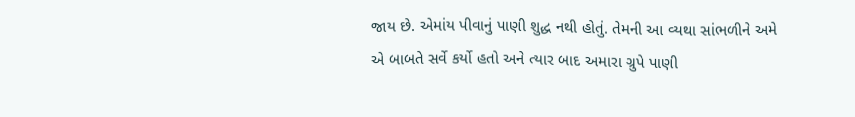જાય છે. એમાંય પીવાનું પાણી શુદ્ધ નથી હોતું. તેમની આ વ્યથા સાંભળીને અમે એ બાબતે સર્વે કર્યો હતો અને ત્યાર બાદ અમારા ગ્રુપે પાણી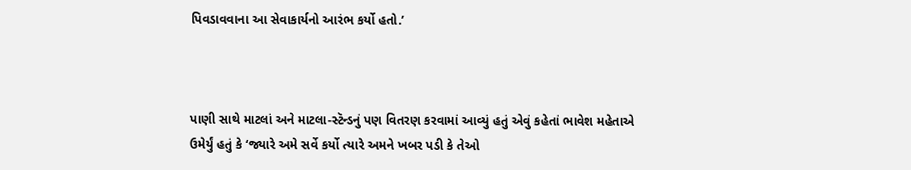પિવડાવવાના આ સેવાકાર્યનો આરંભ કર્યો હતો.’



પાણી સાથે માટલાં અને માટલા-સ્ટૅન્ડનું પણ વિતરણ કરવામાં આવ્યું હતું એવું કહેતાં ભાવેશ મહેતાએ ઉમેર્યું હતું કે ‘જ્યારે અમે સર્વે કર્યો ત્યારે અમને ખબર પડી કે તેઓ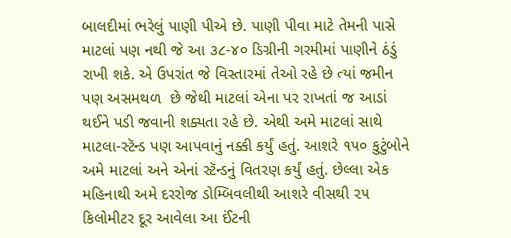બાલદીમાં ભરેલું પાણી પીએ છે. પાણી પીવા માટે તેમની પાસે માટલાં પણ નથી જે આ ૩૮-૪૦ ડિગ્રીની ગરમીમાં પાણીને ઠંડું રાખી શકે. એ ઉપરાંત જે વિસ્તારમાં તેઓ રહે છે ત્યાં જમીન પણ અસમથળ  છે જેથી માટલાં એના પર રાખતાં જ આડાં થઈને પડી જવાની શક્યતા રહે છે. એથી અમે માટલાં સાથે માટલા-સ્ટૅન્ડ પણ આપવાનું નક્કી કર્યું હતું. આશરે ૧૫૦ કુટુંબોને અમે માટલાં અને એનાં સ્ટૅન્ડનું વિતરણ કર્યું હતું. છેલ્લા એક મહિનાથી અમે દરરોજ ડોમ્બિવલીથી આશરે વીસથી ૨૫ કિલોમીટર દૂર આવેલા આ ઈંટની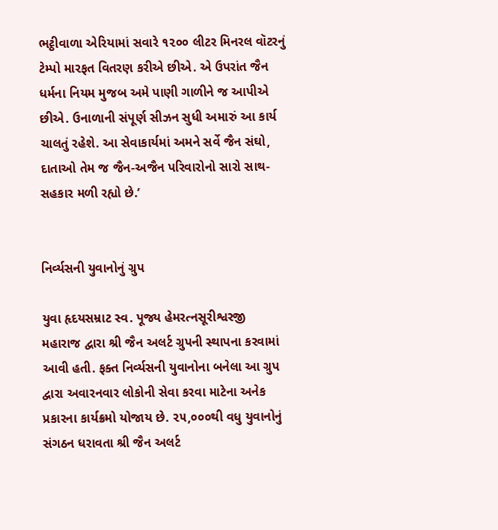ભટ્ઠીવાળા એરિયામાં સવારે ૧૨૦૦ લીટર મિનરલ વૉટરનું ટેમ્પો મારફત વિતરણ કરીએ છીએ. એ ઉપરાંત જૈન ધર્મના નિયમ મુજબ અમે પાણી ગાળીને જ આપીએ છીએ. ઉનાળાની સંપૂર્ણ સીઝન સુધી અમારું આ કાર્ય ચાલતું રહેશે. આ સેવાકાર્યમાં અમને સર્વે જૈન સંઘો, દાતાઓ તેમ જ જૈન-અજૈન પરિવારોનો સારો સાથ-સહકાર મળી રહ્યો છે.’


નિર્વ્યસની યુવાનોનું ગ્રુપ

યુવા હૃદયસમ્રાટ સ્વ. પૂજ્ય હેમરત્નસૂરીશ્વરજી મહારાજ દ્વારા શ્રી જૈન અલર્ટ ગ્રુપની સ્થાપના કરવામાં આવી હતી. ફક્ત નિર્વ્યસની યુવાનોના બનેલા આ ગ્રુપ દ્વારા અવારનવાર લોકોની સેવા કરવા માટેના અનેક પ્રકારના કાર્યક્રમો યોજાય છે. ૨૫,૦૦૦થી વધુ યુવાનોનું સંગઠન ધરાવતા શ્રી જૈન અલર્ટ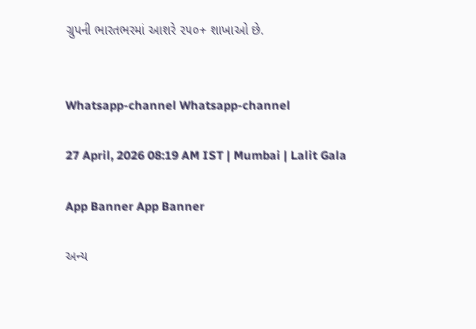ગ્રુપની ભારતભરમાં આશરે ૨૫૦+ શાખાઓ છે.


Whatsapp-channel Whatsapp-channel

27 April, 2026 08:19 AM IST | Mumbai | Lalit Gala

App Banner App Banner

અન્ય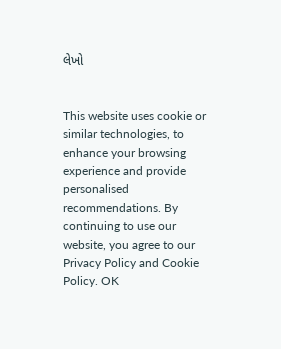લેખો


This website uses cookie or similar technologies, to enhance your browsing experience and provide personalised recommendations. By continuing to use our website, you agree to our Privacy Policy and Cookie Policy. OK